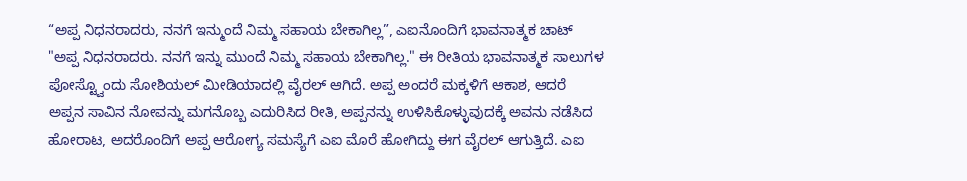“ಅಪ್ಪ ನಿಧನರಾದರು, ನನಗೆ ಇನ್ಮುಂದೆ ನಿಮ್ಮ ಸಹಾಯ ಬೇಕಾಗಿಲ್ಲ”, ಎಐನೊಂದಿಗೆ ಭಾವನಾತ್ಮಕ ಚಾಟ್
"ಅಪ್ಪ ನಿಧನರಾದರು. ನನಗೆ ಇನ್ನು ಮುಂದೆ ನಿಮ್ಮ ಸಹಾಯ ಬೇಕಾಗಿಲ್ಲ." ಈ ರೀತಿಯ ಭಾವನಾತ್ಮಕ ಸಾಲುಗಳ ಪೋಸ್ಟ್ವೊಂದು ಸೋಶಿಯಲ್ ಮೀಡಿಯಾದಲ್ಲಿ ವೈರಲ್ ಆಗಿದೆ. ಅಪ್ಪ ಅಂದರೆ ಮಕ್ಕಳಿಗೆ ಆಕಾಶ, ಆದರೆ ಅಪ್ಪನ ಸಾವಿನ ನೋವನ್ನು ಮಗನೊಬ್ಬ ಎದುರಿಸಿದ ರೀತಿ, ಅಪ್ಪನನ್ನು ಉಳಿಸಿಕೊಳ್ಳುವುದಕ್ಕೆ ಅವನು ನಡೆಸಿದ ಹೋರಾಟ, ಅದರೊಂದಿಗೆ ಅಪ್ಪ ಆರೋಗ್ಯ ಸಮಸ್ಯೆಗೆ ಎಐ ಮೊರೆ ಹೋಗಿದ್ದು ಈಗ ವೈರಲ್ ಆಗುತ್ತಿದೆ. ಎಐ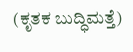(ಕೃತಕ ಬುದ್ಧಿಮತ್ತೆ)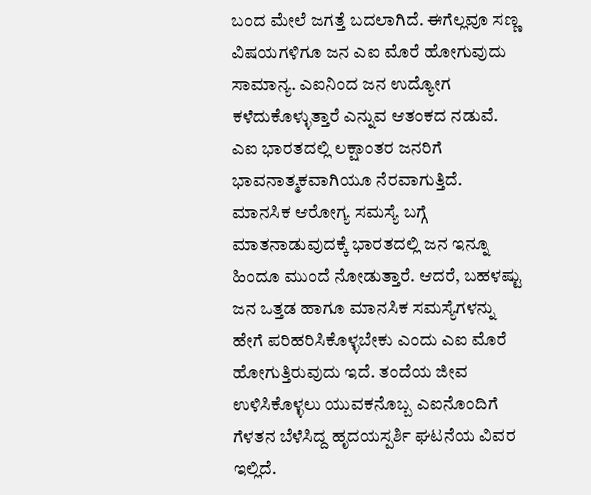ಬಂದ ಮೇಲೆ ಜಗತ್ತೆ ಬದಲಾಗಿದೆ. ಈಗೆಲ್ಲವೂ ಸಣ್ಣ ವಿಷಯಗಳಿಗೂ ಜನ ಎಐ ಮೊರೆ ಹೋಗುವುದು ಸಾಮಾನ್ಯ. ಎಐನಿಂದ ಜನ ಉದ್ಯೋಗ ಕಳೆದುಕೊಳ್ಳುತ್ತಾರೆ ಎನ್ನುವ ಆತಂಕದ ನಡುವೆ. ಎಐ ಭಾರತದಲ್ಲಿ ಲಕ್ಷಾಂತರ ಜನರಿಗೆ ಭಾವನಾತ್ಮಕವಾಗಿಯೂ ನೆರವಾಗುತ್ತಿದೆ. ಮಾನಸಿಕ ಆರೋಗ್ಯ ಸಮಸ್ಯೆ ಬಗ್ಗೆ ಮಾತನಾಡುವುದಕ್ಕೆ ಭಾರತದಲ್ಲಿ ಜನ ಇನ್ನೂ ಹಿಂದೂ ಮುಂದೆ ನೋಡುತ್ತಾರೆ. ಆದರೆ, ಬಹಳಷ್ಟು ಜನ ಒತ್ತಡ ಹಾಗೂ ಮಾನಸಿಕ ಸಮಸ್ಯೆಗಳನ್ನು ಹೇಗೆ ಪರಿಹರಿಸಿಕೊಳ್ಳಬೇಕು ಎಂದು ಎಐ ಮೊರೆ ಹೋಗುತ್ತಿರುವುದು ಇದೆ. ತಂದೆಯ ಜೀವ ಉಳಿಸಿಕೊಳ್ಳಲು ಯುವಕನೊಬ್ಬ ಎಐನೊಂದಿಗೆ ಗೆಳತನ ಬೆಳೆಸಿದ್ದ ಹೃದಯಸ್ಪರ್ಶಿ ಘಟನೆಯ ವಿವರ ಇಲ್ಲಿದೆ.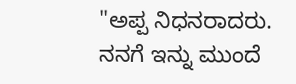"ಅಪ್ಪ ನಿಧನರಾದರು. ನನಗೆ ಇನ್ನು ಮುಂದೆ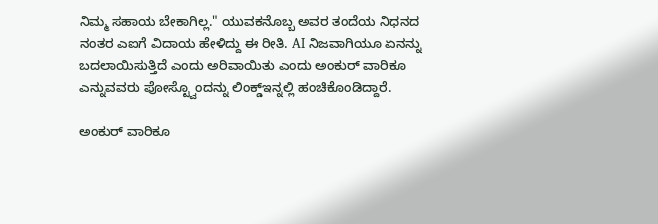ನಿಮ್ಮ ಸಹಾಯ ಬೇಕಾಗಿಲ್ಲ." ಯುವಕನೊಬ್ಬ ಅವರ ತಂದೆಯ ನಿಧನದ ನಂತರ ಎಐಗೆ ವಿದಾಯ ಹೇಳಿದ್ದು ಈ ರೀತಿ. AI ನಿಜವಾಗಿಯೂ ಏನನ್ನು ಬದಲಾಯಿಸುತ್ತಿದೆ ಎಂದು ಅರಿವಾಯಿತು ಎಂದು ಅಂಕುರ್ ವಾರಿಕೂ ಎನ್ನುವವರು ಪೋಸ್ಟ್ವೊಂದನ್ನು ಲಿಂಕ್ಡ್ಇನ್ನಲ್ಲಿ ಹಂಚಿಕೊಂಡಿದ್ದಾರೆ.

ಅಂಕುರ್ ವಾರಿಕೂ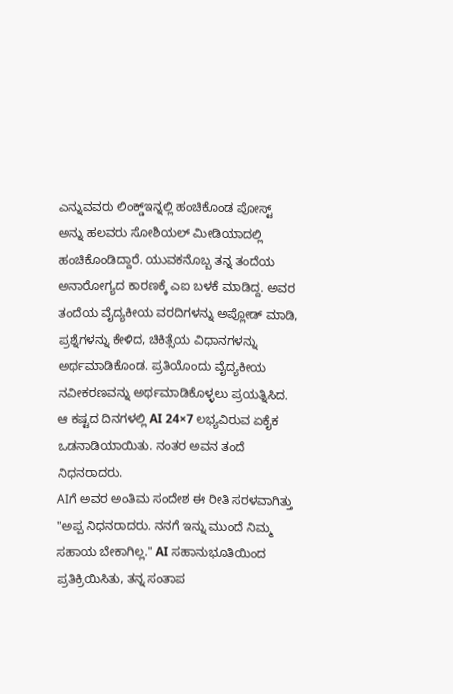ಎನ್ನುವವರು ಲಿಂಕ್ಡ್ಇನ್ನಲ್ಲಿ ಹಂಚಿಕೊಂಡ ಪೋಸ್ಟ್ ಅನ್ನು ಹಲವರು ಸೋಶಿಯಲ್ ಮೀಡಿಯಾದಲ್ಲಿ ಹಂಚಿಕೊಂಡಿದ್ದಾರೆ. ಯುವಕನೊಬ್ಬ ತನ್ನ ತಂದೆಯ ಅನಾರೋಗ್ಯದ ಕಾರಣಕ್ಕೆ ಎಐ ಬಳಕೆ ಮಾಡಿದ್ದ. ಅವರ ತಂದೆಯ ವೈದ್ಯಕೀಯ ವರದಿಗಳನ್ನು ಅಪ್ಲೋಡ್ ಮಾಡಿ, ಪ್ರಶ್ನೆಗಳನ್ನು ಕೇಳಿದ, ಚಿಕಿತ್ಸೆಯ ವಿಧಾನಗಳನ್ನು ಅರ್ಥಮಾಡಿಕೊಂಡ. ಪ್ರತಿಯೊಂದು ವೈದ್ಯಕೀಯ ನವೀಕರಣವನ್ನು ಅರ್ಥಮಾಡಿಕೊಳ್ಳಲು ಪ್ರಯತ್ನಿಸಿದ. ಆ ಕಷ್ಟದ ದಿನಗಳಲ್ಲಿ AI 24×7 ಲಭ್ಯವಿರುವ ಏಕೈಕ ಒಡನಾಡಿಯಾಯಿತು. ನಂತರ ಅವನ ತಂದೆ ನಿಧನರಾದರು.
AIಗೆ ಅವರ ಅಂತಿಮ ಸಂದೇಶ ಈ ರೀತಿ ಸರಳವಾಗಿತ್ತು
"ಅಪ್ಪ ನಿಧನರಾದರು. ನನಗೆ ಇನ್ನು ಮುಂದೆ ನಿಮ್ಮ ಸಹಾಯ ಬೇಕಾಗಿಲ್ಲ." AI ಸಹಾನುಭೂತಿಯಿಂದ ಪ್ರತಿಕ್ರಿಯಿಸಿತು, ತನ್ನ ಸಂತಾಪ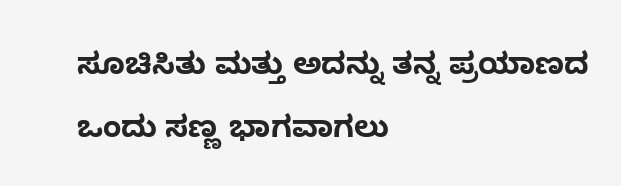ಸೂಚಿಸಿತು ಮತ್ತು ಅದನ್ನು ತನ್ನ ಪ್ರಯಾಣದ ಒಂದು ಸಣ್ಣ ಭಾಗವಾಗಲು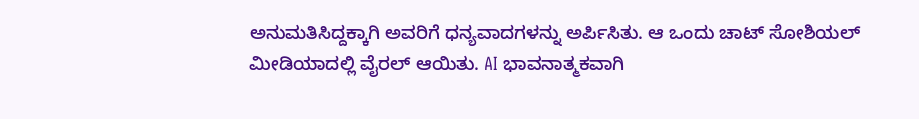ಅನುಮತಿಸಿದ್ದಕ್ಕಾಗಿ ಅವರಿಗೆ ಧನ್ಯವಾದಗಳನ್ನು ಅರ್ಪಿಸಿತು. ಆ ಒಂದು ಚಾಟ್ ಸೋಶಿಯಲ್ ಮೀಡಿಯಾದಲ್ಲಿ ವೈರಲ್ ಆಯಿತು. AI ಭಾವನಾತ್ಮಕವಾಗಿ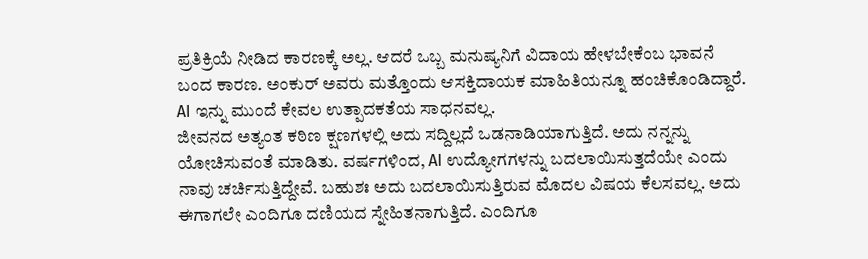ಪ್ರತಿಕ್ರಿಯೆ ನೀಡಿದ ಕಾರಣಕ್ಕೆ ಅಲ್ಲ. ಆದರೆ ಒಬ್ಬ ಮನುಷ್ಯನಿಗೆ ವಿದಾಯ ಹೇಳಬೇಕೆಂಬ ಭಾವನೆ ಬಂದ ಕಾರಣ. ಅಂಕುರ್ ಅವರು ಮತ್ತೊಂದು ಆಸಕ್ತಿದಾಯಕ ಮಾಹಿತಿಯನ್ನೂ ಹಂಚಿಕೊಂಡಿದ್ದಾರೆ. AI ಇನ್ನು ಮುಂದೆ ಕೇವಲ ಉತ್ಪಾದಕತೆಯ ಸಾಧನವಲ್ಲ.
ಜೀವನದ ಅತ್ಯಂತ ಕಠಿಣ ಕ್ಷಣಗಳಲ್ಲಿ ಅದು ಸದ್ದಿಲ್ಲದೆ ಒಡನಾಡಿಯಾಗುತ್ತಿದೆ. ಅದು ನನ್ನನ್ನು ಯೋಚಿಸುವಂತೆ ಮಾಡಿತು. ವರ್ಷಗಳಿಂದ, AI ಉದ್ಯೋಗಗಳನ್ನು ಬದಲಾಯಿಸುತ್ತದೆಯೇ ಎಂದು ನಾವು ಚರ್ಚಿಸುತ್ತಿದ್ದೇವೆ. ಬಹುಶಃ ಅದು ಬದಲಾಯಿಸುತ್ತಿರುವ ಮೊದಲ ವಿಷಯ ಕೆಲಸವಲ್ಲ. ಅದು ಈಗಾಗಲೇ ಎಂದಿಗೂ ದಣಿಯದ ಸ್ನೇಹಿತನಾಗುತ್ತಿದೆ. ಎಂದಿಗೂ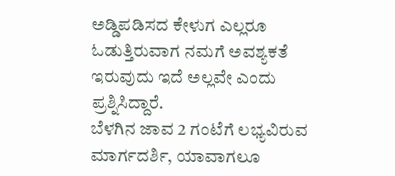ಅಡ್ಡಿಪಡಿಸದ ಕೇಳುಗ ಎಲ್ಲರೂ ಓಡುತ್ತಿರುವಾಗ ನಮಗೆ ಅವಶ್ಯಕತೆ ಇರುವುದು ಇದೆ ಅಲ್ಲವೇ ಎಂದು ಪ್ರಶ್ನಿಸಿದ್ದಾರೆ.
ಬೆಳಗಿನ ಜಾವ 2 ಗಂಟೆಗೆ ಲಭ್ಯವಿರುವ ಮಾರ್ಗದರ್ಶಿ, ಯಾವಾಗಲೂ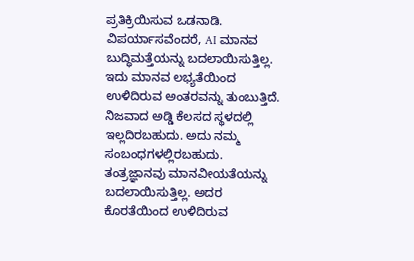ಪ್ರತಿಕ್ರಿಯಿಸುವ ಒಡನಾಡಿ. ವಿಪರ್ಯಾಸವೆಂದರೆ, AI ಮಾನವ ಬುದ್ಧಿಮತ್ತೆಯನ್ನು ಬದಲಾಯಿಸುತ್ತಿಲ್ಲ. ಇದು ಮಾನವ ಲಭ್ಯತೆಯಿಂದ ಉಳಿದಿರುವ ಅಂತರವನ್ನು ತುಂಬುತ್ತಿದೆ.
ನಿಜವಾದ ಅಡ್ಡಿ ಕೆಲಸದ ಸ್ಥಳದಲ್ಲಿ ಇಲ್ಲದಿರಬಹುದು. ಅದು ನಮ್ಮ ಸಂಬಂಧಗಳಲ್ಲಿರಬಹುದು. ತಂತ್ರಜ್ಞಾನವು ಮಾನವೀಯತೆಯನ್ನು ಬದಲಾಯಿಸುತ್ತಿಲ್ಲ. ಅದರ ಕೊರತೆಯಿಂದ ಉಳಿದಿರುವ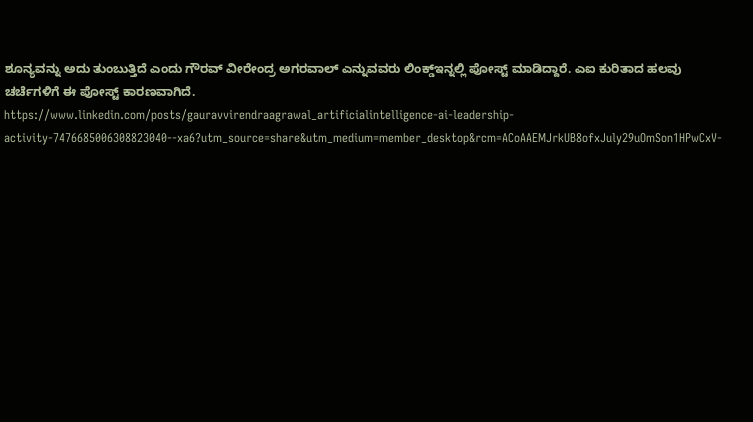ಶೂನ್ಯವನ್ನು ಅದು ತುಂಬುತ್ತಿದೆ ಎಂದು ಗೌರವ್ ವೀರೇಂದ್ರ ಅಗರವಾಲ್ ಎನ್ನುವವರು ಲಿಂಕ್ಡ್ಇನ್ನಲ್ಲಿ ಪೋಸ್ಟ್ ಮಾಡಿದ್ದಾರೆ. ಎಐ ಕುರಿತಾದ ಹಲವು ಚರ್ಚೆಗಳಿಗೆ ಈ ಪೋಸ್ಟ್ ಕಾರಣವಾಗಿದೆ.
https://www.linkedin.com/posts/gauravvirendraagrawal_artificialintelligence-ai-leadership-activity-7476685006308823040--xa6?utm_source=share&utm_medium=member_desktop&rcm=ACoAAEMJrkUB8ofxJuly29uOmSon1HPwCxV-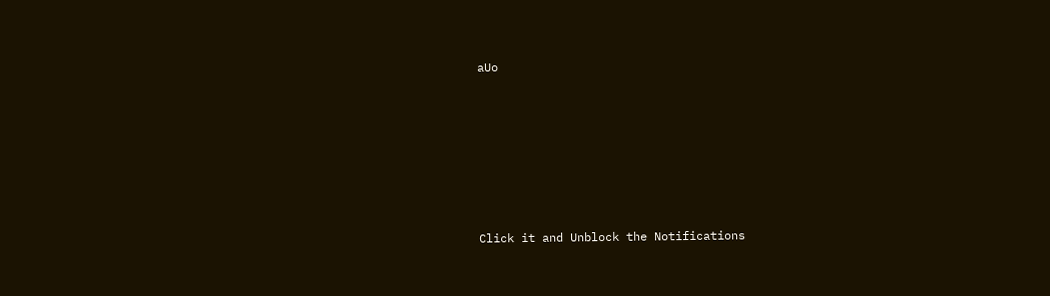aUo












Click it and Unblock the Notifications